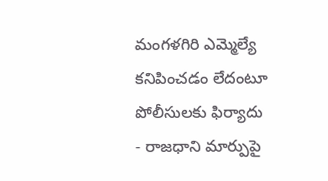మంగళగిరి ఎమ్మెల్యే కనిపించడం లేదంటూ పోలీసులకు ఫిర్యాదు
- రాజధాని మార్పుపై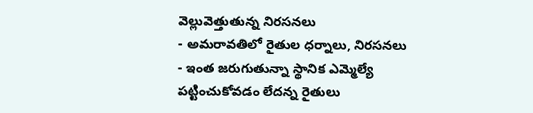వెల్లువెత్తుతున్న నిరసనలు
- అమరావతిలో రైతుల ధర్నాలు, నిరసనలు
- ఇంత జరుగుతున్నా స్థానిక ఎమ్మెల్యే పట్టించుకోవడం లేదన్న రైతులు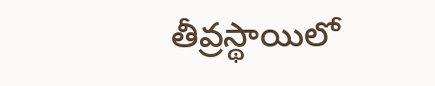తీవ్రస్థాయిలో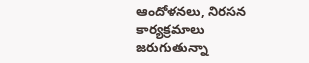ఆందోళనలు, నిరసన కార్యక్రమాలు జరుగుతున్నా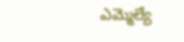ఎమ్మెల్యే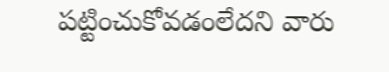పట్టించుకోవడంలేదని వారు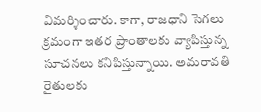విమర్శించారు. కాగా, రాజధాని సెగలు క్రమంగా ఇతర ప్రాంతాలకు వ్యాపిస్తున్న సూచనలు కనిపిస్తున్నాయి. అమరావతి రైతులకు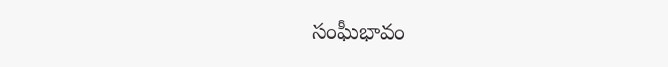సంఘీభావం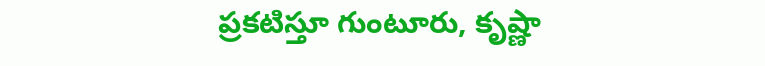ప్రకటిస్తూ గుంటూరు, కృష్ణా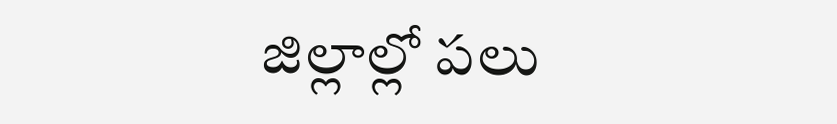జిల్లాల్లో పలు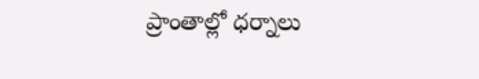ప్రాంతాల్లో ధర్నాలు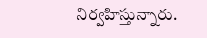నిర్వహిస్తున్నారు.